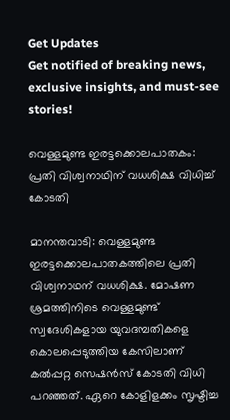Get Updates
Get notified of breaking news, exclusive insights, and must-see stories!

വെള്ളമുണ്ട ഇരട്ടക്കൊലപാതകം: പ്രതി വിശ്വനാഥിന് വധശിക്ഷ വിധിച്ച് കോടതി

മാനന്തവാടി: വെള്ളമുണ്ട ഇരട്ടക്കൊലപാതകത്തിലെ പ്രതി വിശ്വനാഥന് വധശിക്ഷ. മോഷണ ശ്രമത്തിനിടെ വെള്ളമുണ്ട് സ്വദേശികളായ യുവദമ്പതികളെ കൊലപ്പെടുത്തിയ കേസിലാണ് കല്‍പ്പറ്റ സെഷന്‍സ് കോടതി വിധി പറഞ്ഞത്. ഏറെ കോളിളക്കം സൃഷ്ടിച്ച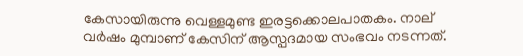കേസായിരുന്നു വെള്ളമുണ്ട ഇരട്ടക്കൊലപാതകം. നാല് വര്‍ഷം മുമ്പാണ് കേസിന് ആസ്പദമായ സംഭവം നടന്നത്.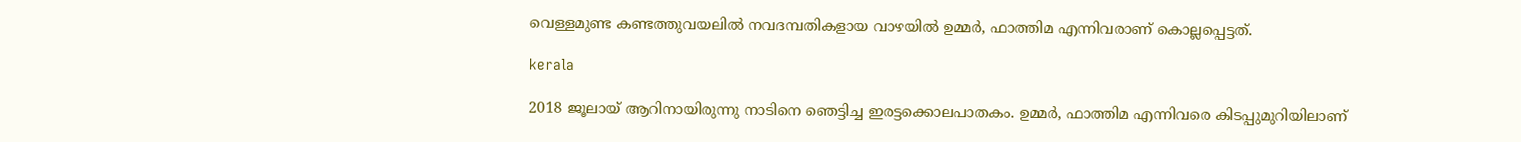വെള്ളമുണ്ട കണ്ടത്തുവയലില്‍ നവദമ്പതികളായ വാഴയില്‍ ഉമ്മര്‍, ഫാത്തിമ എന്നിവരാണ് കൊല്ലപ്പെട്ടത്.

kerala

2018 ജൂലായ് ആറിനായിരുന്നു നാടിനെ ഞെട്ടിച്ച ഇരട്ടക്കൊലപാതകം. ഉമ്മര്‍, ഫാത്തിമ എന്നിവരെ കിടപ്പുമുറിയിലാണ്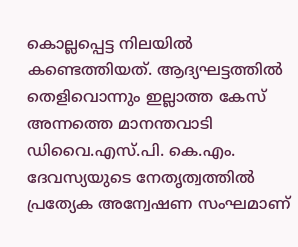കൊല്ലപ്പെട്ട നിലയില്‍ കണ്ടെത്തിയത്. ആദ്യഘട്ടത്തില്‍ തെളിവൊന്നും ഇല്ലാത്ത കേസ് അന്നത്തെ മാനന്തവാടി ഡിവൈ.എസ്.പി. കെ.എം. ദേവസ്യയുടെ നേതൃത്വത്തില്‍ പ്രത്യേക അന്വേഷണ സംഘമാണ്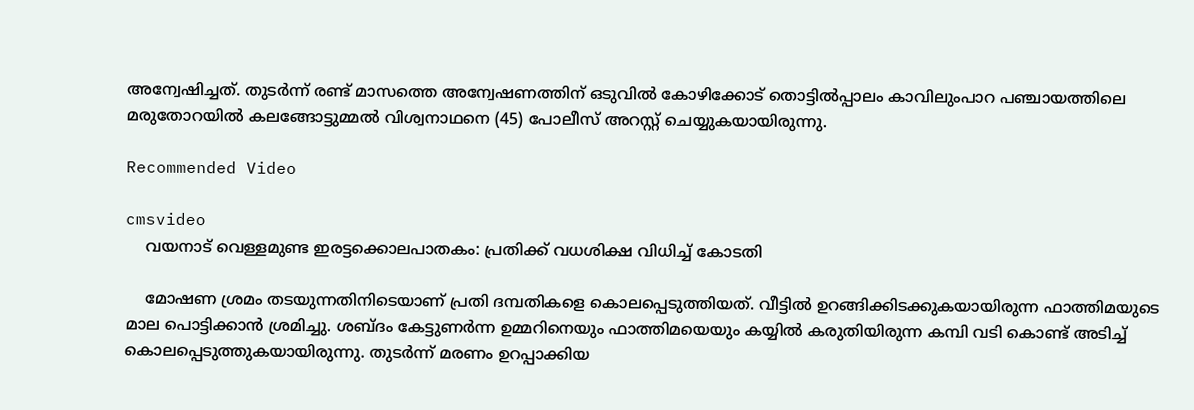അന്വേഷിച്ചത്. തുടര്‍ന്ന് രണ്ട് മാസത്തെ അന്വേഷണത്തിന് ഒടുവില്‍ കോഴിക്കോട് തൊട്ടില്‍പ്പാലം കാവിലുംപാറ പഞ്ചായത്തിലെ മരുതോറയില്‍ കലങ്ങോട്ടുമ്മല്‍ വിശ്വനാഥനെ (45) പോലീസ് അറസ്റ്റ് ചെയ്യുകയായിരുന്നു.

Recommended Video

cmsvideo
    വയനാട് വെള്ളമുണ്ട ഇരട്ടക്കൊലപാതകം: പ്രതിക്ക് വധശിക്ഷ വിധിച്ച് കോടതി

    മോഷണ ശ്രമം തടയുന്നതിനിടെയാണ് പ്രതി ദമ്പതികളെ കൊലപ്പെടുത്തിയത്. വീട്ടില്‍ ഉറങ്ങിക്കിടക്കുകയായിരുന്ന ഫാത്തിമയുടെ മാല പൊട്ടിക്കാന്‍ ശ്രമിച്ചു. ശബ്ദം കേട്ടുണര്‍ന്ന ഉമ്മറിനെയും ഫാത്തിമയെയും കയ്യില്‍ കരുതിയിരുന്ന കമ്പി വടി കൊണ്ട് അടിച്ച് കൊലപ്പെടുത്തുകയായിരുന്നു. തുടര്‍ന്ന് മരണം ഉറപ്പാക്കിയ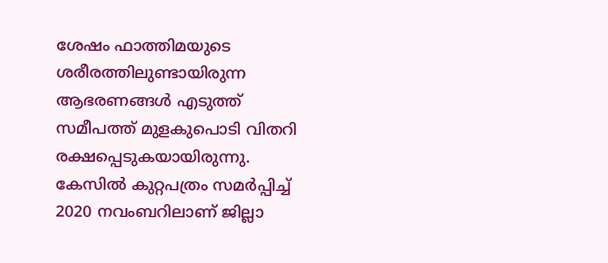ശേഷം ഫാത്തിമയുടെ ശരീരത്തിലുണ്ടായിരുന്ന ആഭരണങ്ങള്‍ എടുത്ത് സമീപത്ത് മുളകുപൊടി വിതറി രക്ഷപ്പെടുകയായിരുന്നു. കേസില്‍ കുറ്റപത്രം സമര്‍പ്പിച്ച് 2020 നവംബറിലാണ് ജില്ലാ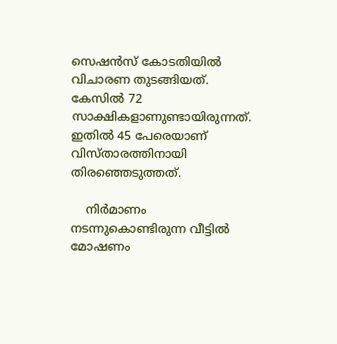സെഷന്‍സ് കോടതിയില്‍ വിചാരണ തുടങ്ങിയത്. കേസില്‍ 72 സാക്ഷികളാണുണ്ടായിരുന്നത്. ഇതില്‍ 45 പേരെയാണ് വിസ്താരത്തിനായി തിരഞ്ഞെടുത്തത്.

    നിർമാണം നടന്നുകൊണ്ടിരുന്ന വീട്ടിൽ മോഷണം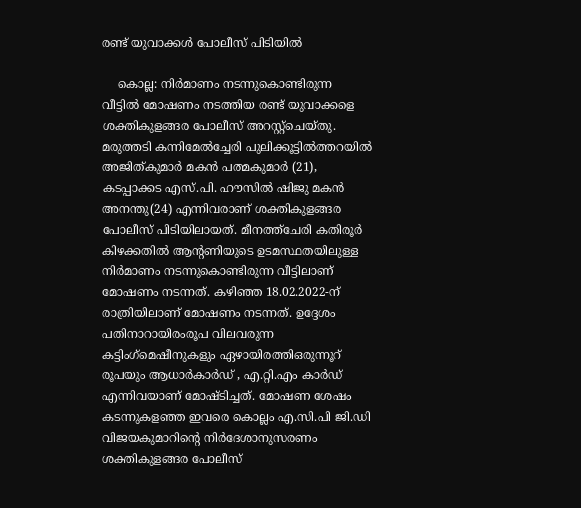രണ്ട് യുവാക്കൾ പോലീസ് പിടിയിൽ

    കൊല്ല: നിർമാണം നടന്നുകൊണ്ടിരുന്ന വീട്ടിൽ മോഷണം നടത്തിയ രണ്ട് യുവാക്കളെ ശക്തികുളങ്ങര പോലീസ് അറസ്റ്റ്‌ചെയ്തു. മരുത്തടി കന്നിമേൽച്ചേരി പുലിക്കൂട്ടിൽത്തറയിൽ അജിത്കുമാർ മകൻ പത്മകുമാർ (21), കടപ്പാക്കട എസ്.പി. ഹൗസിൽ ഷിജു മകൻ അനന്തു(24) എന്നിവരാണ് ശക്തികുളങ്ങര പോലീസ് പിടിയിലായത്. മീനത്ത്‌ചേരി കതിരൂർ കിഴക്കതിൽ ആന്റണിയുടെ ഉടമസ്ഥതയിലുള്ള നിർമാണം നടന്നുകൊണ്ടിരുന്ന വീട്ടിലാണ് മോഷണം നടന്നത്. കഴിഞ്ഞ 18.02.2022-ന് രാത്രിയിലാണ് മോഷണം നടന്നത്. ഉദ്ദേശം പതിനാറായിരംരൂപ വിലവരുന്ന കട്ടിംഗ്‌മെഷീനുകളും ഏഴായിരത്തിഒരുന്നൂറ് രൂപയും ആധാർകാർഡ് , എ.റ്റി.എം കാർഡ് എന്നിവയാണ് മോഷ്ടിച്ചത്. മോഷണ ശേഷം കടന്നുകളഞ്ഞ ഇവരെ കൊല്ലം എ.സി.പി ജി.ഡി വിജയകുമാറിന്റെ നിർദേശാനുസരണം ശക്തികുളങ്ങര പോലീസ്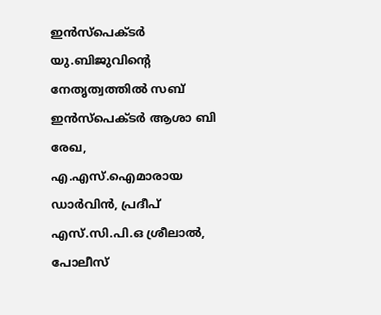ഇൻസ്‌പെക്ടർ യു.ബിജുവിന്റെ നേതൃത്വത്തിൽ സബ് ഇൻസ്‌പെക്ടർ ആശാ ബി രേഖ, എ.എസ്.ഐമാരായ ഡാർവിൻ, പ്രദീപ് എസ്.സി.പി.ഒ ശ്രീലാൽ, പോലീസ്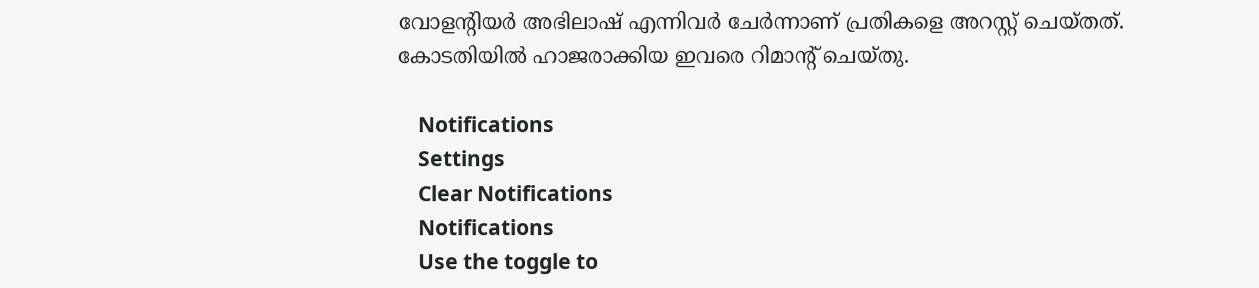വോളന്റിയർ അഭിലാഷ് എന്നിവർ ചേർന്നാണ് പ്രതികളെ അറസ്റ്റ് ചെയ്തത്. കോടതിയിൽ ഹാജരാക്കിയ ഇവരെ റിമാന്റ് ചെയ്തു.

    Notifications
    Settings
    Clear Notifications
    Notifications
    Use the toggle to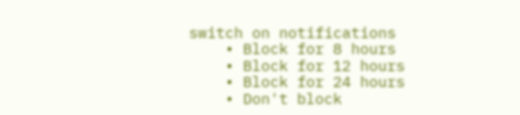switch on notifications
    • Block for 8 hours
    • Block for 12 hours
    • Block for 24 hours
    • Don't block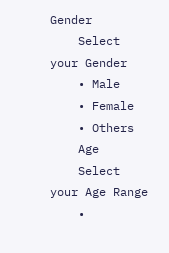Gender
    Select your Gender
    • Male
    • Female
    • Others
    Age
    Select your Age Range
    •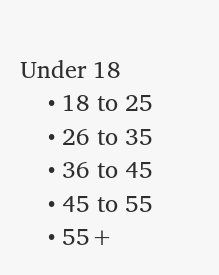Under 18
    • 18 to 25
    • 26 to 35
    • 36 to 45
    • 45 to 55
    • 55+